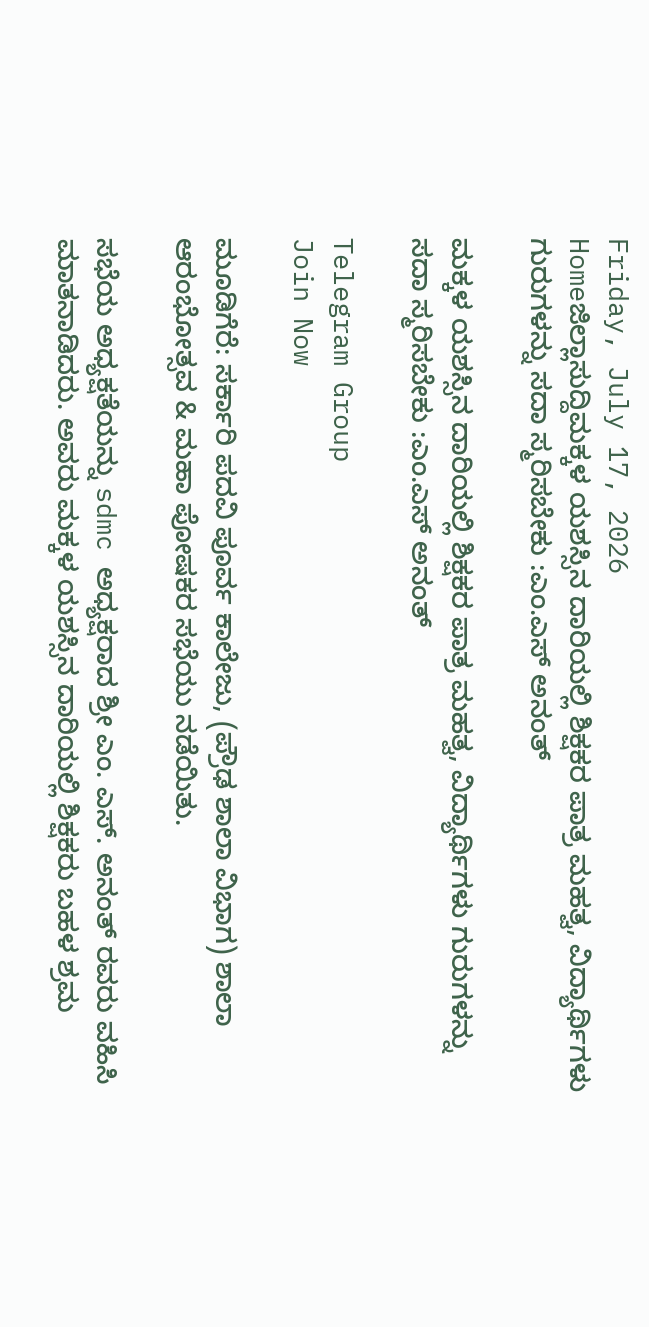Friday, July 17, 2026
Homeಜಿಲ್ಲಾಸುದ್ದಿಮಕ್ಕಳ ಯಶಸ್ಸಿನ ದಾರಿಯಲ್ಲಿ ಶಿಕ್ಷಕರ ಪಾತ್ರ ಮಹತ್ವ, ವಿದ್ಯಾರ್ಥಿಗಳು ಗುರುಗಳನ್ನು ಸದಾ ಸ್ಮರಿಸಬೇಕು :ಎಂ.ಎಸ್ ಅನಂತ್

ಮಕ್ಕಳ ಯಶಸ್ಸಿನ ದಾರಿಯಲ್ಲಿ ಶಿಕ್ಷಕರ ಪಾತ್ರ ಮಹತ್ವ, ವಿದ್ಯಾರ್ಥಿಗಳು ಗುರುಗಳನ್ನು ಸದಾ ಸ್ಮರಿಸಬೇಕು :ಎಂ.ಎಸ್ ಅನಂತ್

Telegram Group
Join Now

ಮೂಡಿಗೆರೆ: ಸರ್ಕಾರಿ ಪದವಿ ಪೂರ್ವ ಕಾಲೇಜು, (ಪ್ರೌಢ ಶಾಲಾ ವಿಭಾಗ) ಶಾಲಾ ಆರಂಭೋತ್ಸವ & ಮಹಾ ಪೋಷಕರ ಸಭೆಯು ನಡೆಯಿತು.

ಸಭೆಯ ಅಧ್ಯಕ್ಷತೆಯನ್ನು sdmc ಅಧ್ಯಕ್ಷರಾದ ಶ್ರೀ ಎಂ. ಎಸ್. ಅನಂತ್ ರವರು ವಹಿಸಿ ಮಾತನಾಡಿದರು. ಅವರು ಮಕ್ಕಳ ಯಶಸ್ಸಿನ ದಾರಿಯಲ್ಲಿ ಶಿಕ್ಷಕರು ಬಹಳ ಶ್ರಮ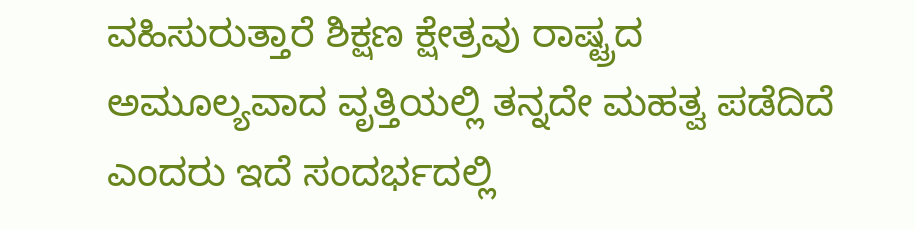ವಹಿಸುರುತ್ತಾರೆ ಶಿಕ್ಷಣ ಕ್ಷೇತ್ರವು ರಾಷ್ಟ್ರದ ಅಮೂಲ್ಯವಾದ ವೃತ್ತಿಯಲ್ಲಿ ತನ್ನದೇ ಮಹತ್ವ ಪಡೆದಿದೆ ಎಂದರು ಇದೆ ಸಂದರ್ಭದಲ್ಲಿ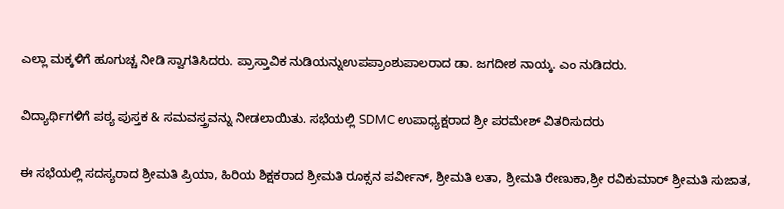ಎಲ್ಲಾ ಮಕ್ಕಳಿಗೆ ಹೂಗುಚ್ಚ ನೀಡಿ ಸ್ವಾಗತಿಸಿದರು. ಪ್ರಾಸ್ತಾವಿಕ ನುಡಿಯನ್ನುಉಪಪ್ರಾಂಶುಪಾಲರಾದ ಡಾ. ಜಗದೀಶ ನಾಯ್ಕ. ಎಂ ನುಡಿದರು.

ವಿದ್ಯಾರ್ಥಿಗಳಿಗೆ ಪಠ್ಯ ಪುಸ್ತಕ & ಸಮವಸ್ತ್ರವನ್ನು ನೀಡಲಾಯಿತು. ಸಭೆಯಲ್ಲಿ SDMC ಉಪಾಧ್ಯಕ್ಷರಾದ ಶ್ರೀ ಪರಮೇಶ್ ವಿತರಿಸುದರು

ಈ ಸಭೆಯಲ್ಲಿ ಸದಸ್ಯರಾದ ಶ್ರೀಮತಿ ಪ್ರಿಯಾ, ಹಿರಿಯ ಶಿಕ್ಷಕರಾದ ಶ್ರೀಮತಿ ರೂಕ್ಸನ ಪರ್ವೀನ್, ಶ್ರೀಮತಿ ಲತಾ, ಶ್ರೀಮತಿ ರೇಣುಕಾ,ಶ್ರೀ ರವಿಕುಮಾರ್ ಶ್ರೀಮತಿ ಸುಜಾತ,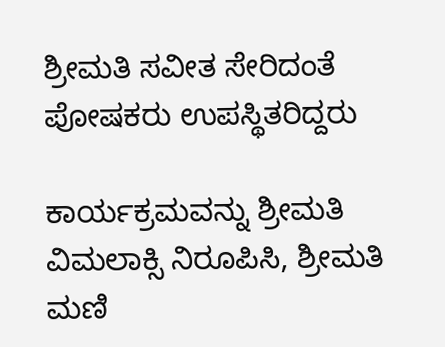ಶ್ರೀಮತಿ ಸವೀತ ಸೇರಿದಂತೆ ಪೋಷಕರು ಉಪಸ್ಥಿತರಿದ್ದರು

ಕಾರ್ಯಕ್ರಮವನ್ನು ಶ್ರೀಮತಿ ವಿಮಲಾಕ್ಸಿ ನಿರೂಪಿಸಿ, ಶ್ರೀಮತಿ ಮಣಿ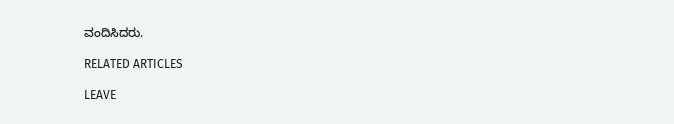ವಂದಿಸಿದರು.

RELATED ARTICLES

LEAVE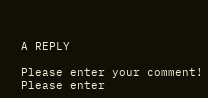A REPLY

Please enter your comment!
Please enter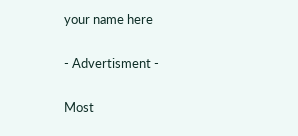your name here

- Advertisment -

Most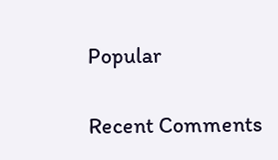Popular

Recent Comments